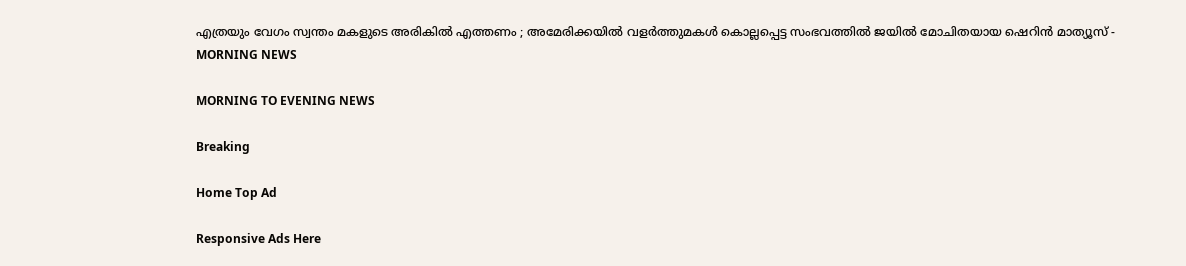എത്രയും വേഗം സ്വന്തം മകളുടെ അരികില്‍ എത്തണം ; അമേരിക്കയില്‍ വളര്‍ത്തുമകള്‍ കൊല്ലപ്പെട്ട സംഭവത്തില്‍ ജയില്‍ മോചിതയായ ഷെറിന്‍ മാത്യൂസ് - MORNING NEWS

MORNING TO EVENING NEWS

Breaking

Home Top Ad

Responsive Ads Here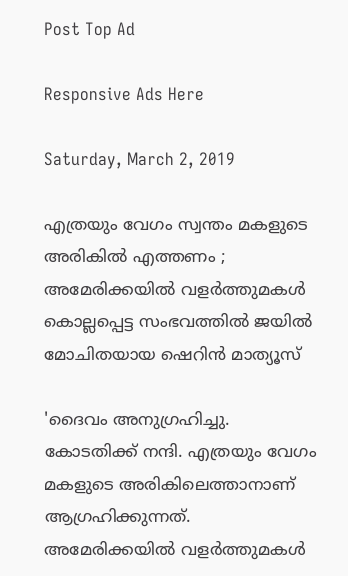Post Top Ad

Responsive Ads Here

Saturday, March 2, 2019

എത്രയും വേഗം സ്വന്തം മകളുടെ അരികില്‍ എത്തണം ; അമേരിക്കയില്‍ വളര്‍ത്തുമകള്‍ കൊല്ലപ്പെട്ട സംഭവത്തില്‍ ജയില്‍ മോചിതയായ ഷെറിന്‍ മാത്യൂസ്

'ദൈവം അനുഗ്രഹിച്ചു. കോടതിക്ക് നന്ദി. എത്രയും വേഗം മകളുടെ അരികിലെത്താനാണ് ആഗ്രഹിക്കുന്നത്. അമേരിക്കയില്‍ വളര്‍ത്തുമകള്‍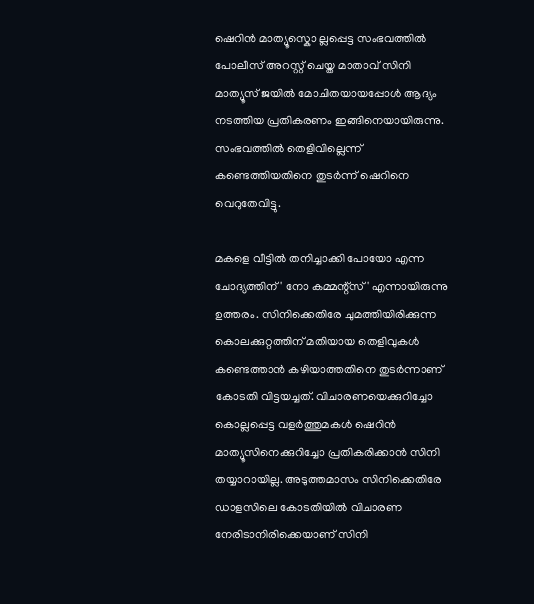ഷെറിന്‍ മാത്യൂസ്കൊ ല്ലപ്പെട്ട സംഭവത്തില്‍ പോലീസ് അറസ്റ്റ് ചെയ്ത മാതാവ് സിനി മാത്യൂസ് ജയില്‍ മോചിതയായപ്പോള്‍ ആദ്യം നടത്തിയ പ്രതികരണം ഇങ്ങിനെയായിരുന്നു. സംഭവത്തില്‍ തെളിവില്ലെന്ന് കണ്ടെത്തിയതിനെ തുടര്‍ന്ന് ഷെറിനെ വെറുതേവിട്ടു.

മകളെ വീട്ടില്‍ തനിച്ചാക്കി പോയോ എന്ന ചോദ്യത്തിന് ' നോ കമ്മന്റ്‌സ്' എന്നായിരുന്നു ഉത്തരം. സിനിക്കെതിരേ ചുമത്തിയിരിക്കുന്ന കൊലക്കുറ്റത്തിന് മതിയായ തെളിവുകള്‍ കണ്ടെത്താന്‍ കഴിയാത്തതിനെ തുടര്‍ന്നാണ് കോടതി വിട്ടയച്ചത്. വിചാരണയെക്കുറിച്ചോ കൊല്ലപ്പെട്ട വളര്‍ത്തുമകള്‍ ഷെറിന്‍ മാത്യൂസിനെക്കുറിച്ചോ പ്രതികരിക്കാന്‍ സിനി തയ്യാറായില്ല. അടുത്തമാസം സിനിക്കെതിരേ ഡാളസിലെ കോടതിയില്‍ വിചാരണ നേരിടാനിരിക്കെയാണ് സിനി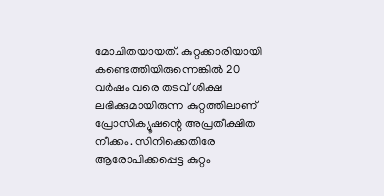മോചിതയായത്. കുറ്റക്കാരിയായി കണ്ടെത്തിയിരുന്നെങ്കില്‍ 20 വര്‍ഷം വരെ തടവ് ശിക്ഷ ലഭിക്കുമായിരുന്ന കുറ്റത്തിലാണ് പ്രോസിക്യൂഷന്റെ അപ്രതീക്ഷിത നീക്കം. സിനിക്കെതിരേ ആരോപിക്കപ്പെട്ട കുറ്റം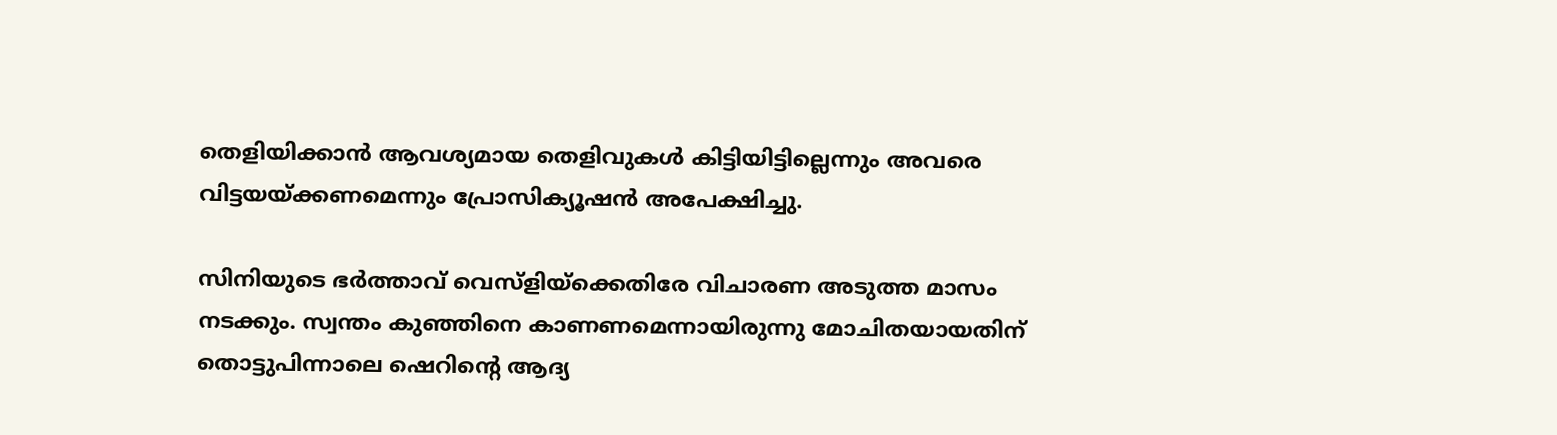തെളിയിക്കാന്‍ ആവശ്യമായ തെളിവുകള്‍ കിട്ടിയിട്ടില്ലെന്നും അവരെ വിട്ടയയ്ക്കണമെന്നും പ്രോസിക്യൂഷന്‍ അപേക്ഷിച്ചു.

സിനിയുടെ ഭര്‍ത്താവ് വെസ്‌ളിയ്‌ക്കെതിരേ വിചാരണ അടുത്ത മാസം നടക്കും. സ്വന്തം കുഞ്ഞിനെ കാണണമെന്നായിരുന്നു മോചിതയായതിന് തൊട്ടുപിന്നാലെ ഷെറിന്റെ ആദ്യ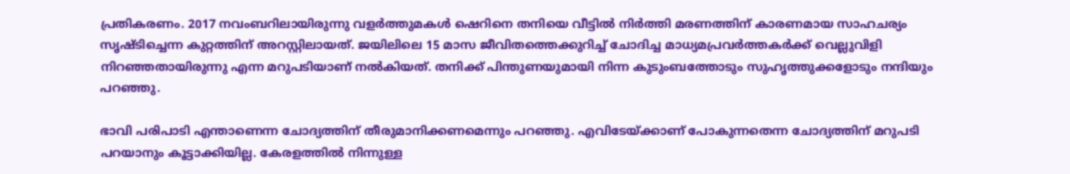പ്രതികരണം. 2017 നവംബറിലായിരുന്നു വളര്‍ത്തുമകള്‍ ഷെറിനെ തനിയെ വീട്ടില്‍ നിര്‍ത്തി മരണത്തിന് കാരണമായ സാഹചര്യം സൃഷ്ടിച്ചെന്ന കുറ്റത്തിന് അറസ്റ്റിലായത്. ജയിലിലെ 15 മാസ ജീവിതത്തെക്കുറിച്ച് ചോദിച്ച മാധ്യമപ്രവര്‍ത്തകര്‍ക്ക് വെല്ലുവിളി നിറഞ്ഞതായിരുന്നു എന്ന മറുപടിയാണ് നല്‍കിയത്. തനിക്ക് പിന്തുണയുമായി നിന്ന കുടുംബത്തോടും സുഹൃത്തുക്കളോടും നന്ദിയും പറഞ്ഞു.

ഭാവി പരിപാടി എന്താണെന്ന ചോദ്യത്തിന് തീരുമാനിക്കണമെന്നും പറഞ്ഞു. എവിടേയ്ക്കാണ് പോകുന്നതെന്ന ചോദ്യത്തിന് മറുപടി പറയാനും കൂട്ടാക്കിയില്ല. കേരളത്തില്‍ നിന്നുള്ള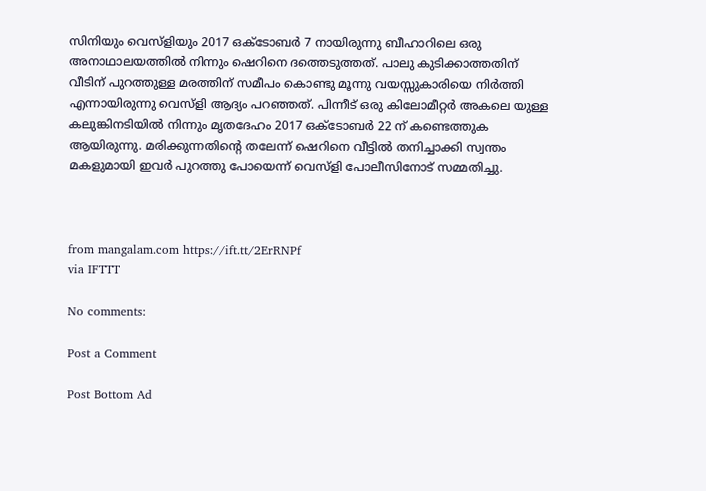സിനിയും വെസ്‌ളിയും 2017 ഒക്‌ടോബര്‍ 7 നായിരുന്നു ബീഹാറിലെ ഒരു അനാഥാലയത്തില്‍ നിന്നും ഷെറിനെ ദത്തെടുത്തത്. പാലു കുടിക്കാത്തതിന് വീടിന് പുറത്തുള്ള മരത്തിന് സമീപം കൊണ്ടു മൂന്നു വയസ്സുകാരിയെ നിര്‍ത്തി എന്നായിരുന്നു വെസ്‌ളി ആദ്യം പറഞ്ഞത്. പിന്നീട് ഒരു കിലോമീറ്റര്‍ അകലെ യുള്ള കലുങ്കിനടിയില്‍ നിന്നും മൃതദേഹം 2017 ഒക്‌ടോബര്‍ 22 ന് കണ്ടെത്തുക ആയിരുന്നു. മരിക്കുന്നതിന്റെ തലേന്ന് ഷെറിനെ വീട്ടില്‍ തനിച്ചാക്കി സ്വന്തം മകളുമായി ഇവര്‍ പുറത്തു പോയെന്ന് വെസ്‌ളി പോലീസിനോട് സമ്മതിച്ചു.



from mangalam.com https://ift.tt/2ErRNPf
via IFTTT

No comments:

Post a Comment

Post Bottom Ad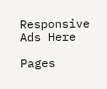Responsive Ads Here

Pages